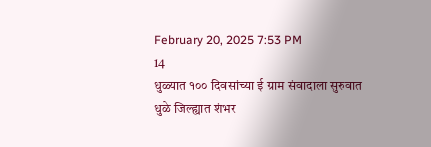February 20, 2025 7:53 PM
14
धुळ्यात १०० दिवसांच्या ई ग्राम संवादाला सुरुवात
धुळे जिल्ह्यात शंभर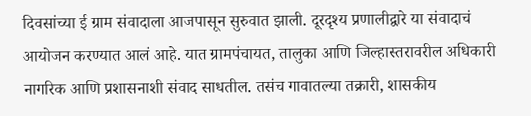दिवसांच्या ई ग्राम संवादाला आजपासून सुरुवात झाली. दूरदृश्य प्रणालीद्वारे या संवादाचं आयोजन करण्यात आलं आहे. यात ग्रामपंचायत, तालुका आणि जिल्हास्तरावरील अधिकारी नागरिक आणि प्रशासनाशी संवाद साधतील. तसंच गावातल्या तक्रारी, शासकीय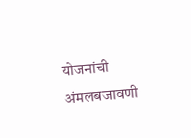योजनांची अंमलबजावणी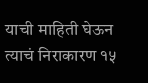याची माहिती घेऊन त्याचं निराकारण १५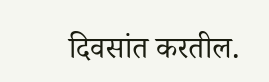दिवसांत करतील.